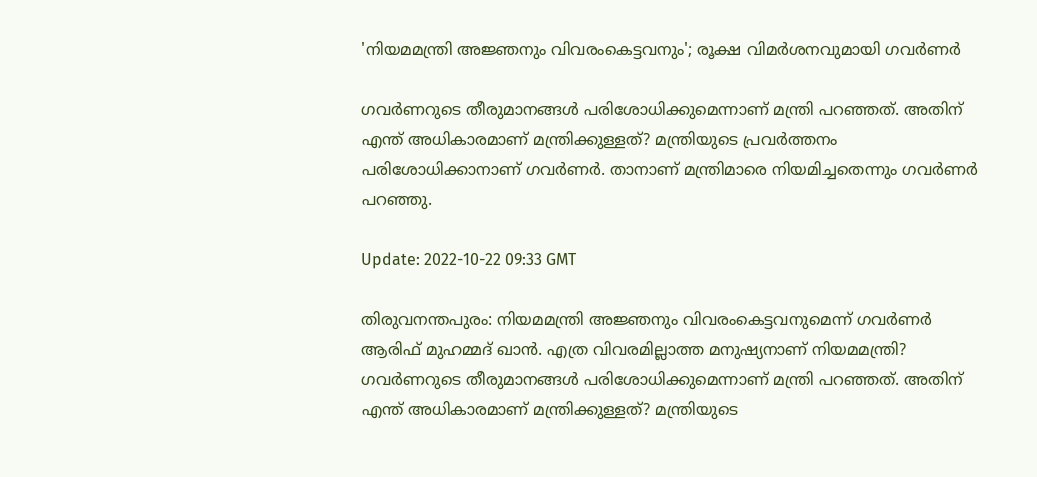'നിയമമന്ത്രി അജ്ഞനും വിവരംകെട്ടവനും'; രൂക്ഷ വിമർശനവുമായി ഗവർണർ

ഗവർണറുടെ തീരുമാനങ്ങൾ പരിശോധിക്കുമെന്നാണ് മന്ത്രി പറഞ്ഞത്. അതിന് എന്ത് അധികാരമാണ് മന്ത്രിക്കുള്ളത്? മന്ത്രിയുടെ പ്രവർത്തനം പരിശോധിക്കാനാണ് ഗവർണർ. താനാണ് മന്ത്രിമാരെ നിയമിച്ചതെന്നും ഗവർണർ പറഞ്ഞു.

Update: 2022-10-22 09:33 GMT

തിരുവനന്തപുരം: നിയമമന്ത്രി അജ്ഞനും വിവരംകെട്ടവനുമെന്ന് ഗവർണർ ആരിഫ് മുഹമ്മദ് ഖാൻ. എത്ര വിവരമില്ലാത്ത മനുഷ്യനാണ് നിയമമന്ത്രി? ഗവർണറുടെ തീരുമാനങ്ങൾ പരിശോധിക്കുമെന്നാണ് മന്ത്രി പറഞ്ഞത്. അതിന് എന്ത് അധികാരമാണ് മന്ത്രിക്കുള്ളത്? മന്ത്രിയുടെ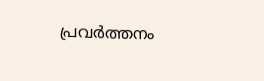പ്രവർത്തനം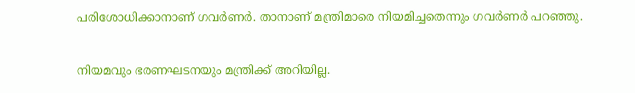പരിശോധിക്കാനാണ് ഗവർണർ. താനാണ് മന്ത്രിമാരെ നിയമിച്ചതെന്നും ഗവർണർ പറഞ്ഞു.

നിയമവും ഭരണഘടനയും മന്ത്രിക്ക് അറിയില്ല.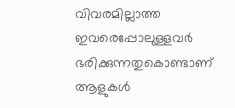വിവരമില്ലാത്ത ഇവരെപ്പോലുള്ളവർ ഭരിക്കുന്നതുകൊണ്ടാണ് ആളുകൾ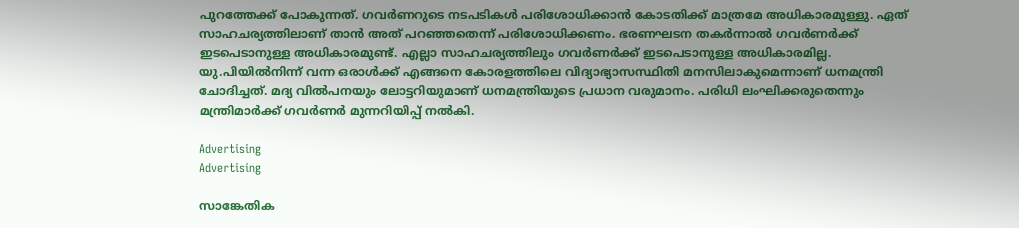പുറത്തേക്ക് പോകുന്നത്. ഗവർണറുടെ നടപടികൾ പരിശോധിക്കാൻ കോടതിക്ക് മാത്രമേ അധികാരമുള്ളു. ഏത് സാഹചര്യത്തിലാണ് താൻ അത് പറഞ്ഞതെന്ന് പരിശോധിക്കണം. ഭരണഘടന തകർന്നാൽ ഗവർണർക്ക് ഇടപെടാനുള്ള അധികാരമുണ്ട്. എല്ലാ സാഹചര്യത്തിലും ഗവർണർക്ക് ഇടപെടാനുള്ള അധികാരമില്ല. യു.പിയിൽനിന്ന് വന്ന ഒരാൾക്ക് എങ്ങനെ കോരളത്തിലെ വിദ്യാഭ്യാസസ്ഥിതി മനസിലാകുമെന്നാണ് ധനമന്ത്രി ചോദിച്ചത്. മദ്യ വിൽപനയും ലോട്ടറിയുമാണ് ധനമന്ത്രിയുടെ പ്രധാന വരുമാനം. പരിധി ലംഘിക്കരുതെന്നും മന്ത്രിമാർക്ക് ഗവർണർ മുന്നറിയിപ്പ് നൽകി.

Advertising
Advertising

സാങ്കേതിക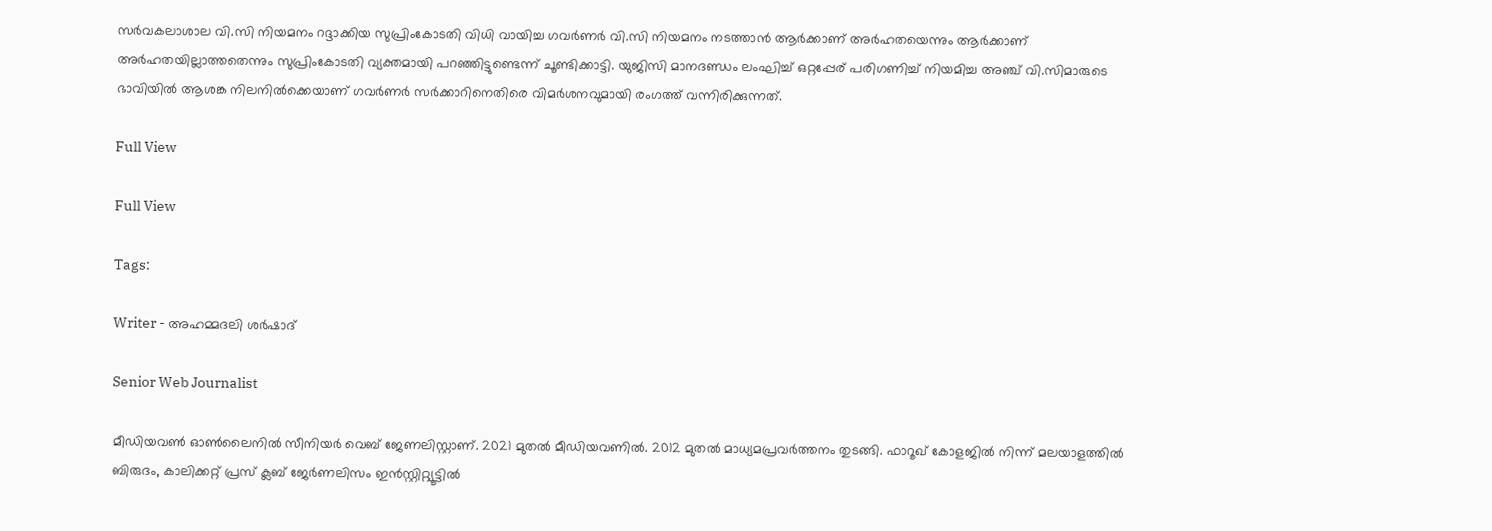സർവകലാശാല വി.സി നിയമനം റദ്ദാക്കിയ സുപ്രിംകോടതി വിധി വായിച്ച ഗവർണർ വി.സി നിയമനം നടത്താൻ ആർക്കാണ് അർഹതയെന്നും ആർക്കാണ് അർഹതയില്ലാത്തതെന്നും സുപ്രിംകോടതി വ്യക്തമായി പറഞ്ഞിട്ടുണ്ടെന്ന് ചൂണ്ടിക്കാട്ടി. യുജിസി മാനദണ്ഡം ലംഘിച്ച് ഒറ്റപ്പേര് പരിഗണിച്ച് നിയമിച്ച അഞ്ച് വി.സിമാരുടെ ഭാവിയിൽ ആശങ്ക നിലനിൽക്കെയാണ് ഗവർണർ സർക്കാറിനെതിരെ വിമർശനവുമായി രംഗത്ത് വന്നിരിക്കുന്നത്.

Full View

Full View

Tags:

Writer - അഹമ്മദലി ശര്‍ഷാദ്

Senior Web Journalist

മീഡിയവൺ ഓൺലൈനിൽ സീനിയർ വെബ് ജേണലിസ്റ്റാണ്. 2021 മുതൽ മീഡിയവണിൽ. 2012 മുതൽ മാധ്യമപ്രവർത്തനം തുടങ്ങി. ഫാറൂഖ് കോളജിൽ നിന്ന് മലയാളത്തിൽ ബിരുദം, കാലിക്കറ്റ് പ്രസ് ക്ലബ് ജേർണലിസം ഇൻസ്റ്റിറ്റ്യൂട്ടിൽ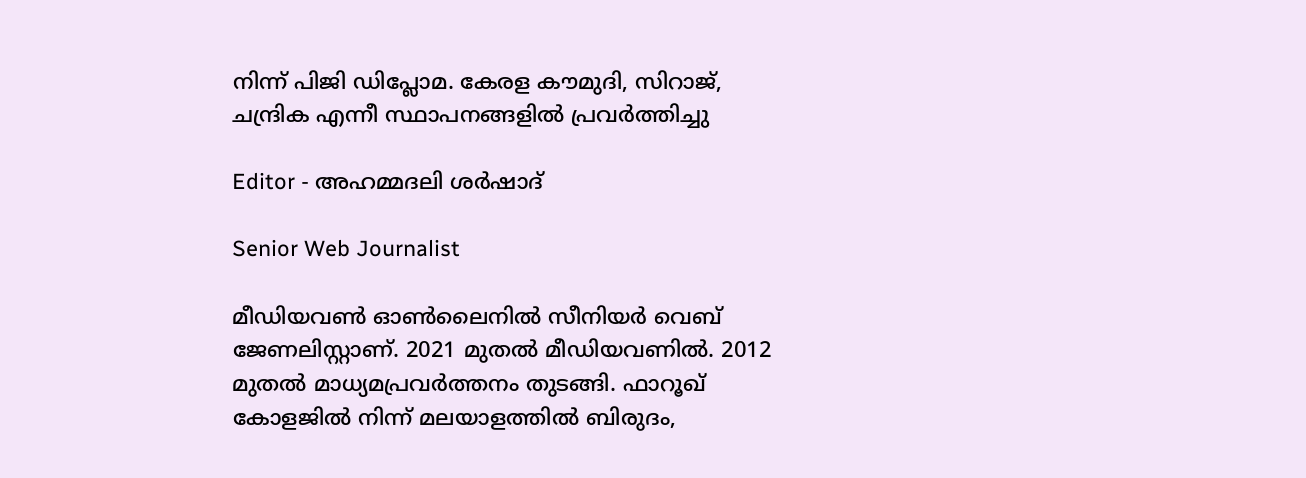നിന്ന് പിജി ഡിപ്ലോമ. കേരള കൗമുദി, സിറാജ്, ചന്ദ്രിക എന്നീ സ്ഥാപനങ്ങളിൽ പ്രവർത്തിച്ചു

Editor - അഹമ്മദലി ശര്‍ഷാദ്

Senior Web Journalist

മീഡിയവൺ ഓൺലൈനിൽ സീനിയർ വെബ് ജേണലിസ്റ്റാണ്. 2021 മുതൽ മീഡിയവണിൽ. 2012 മുതൽ മാധ്യമപ്രവർത്തനം തുടങ്ങി. ഫാറൂഖ് കോളജിൽ നിന്ന് മലയാളത്തിൽ ബിരുദം,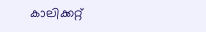കാലിക്കറ്റ്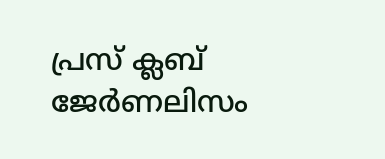പ്രസ് ക്ലബ് ജേർണലിസം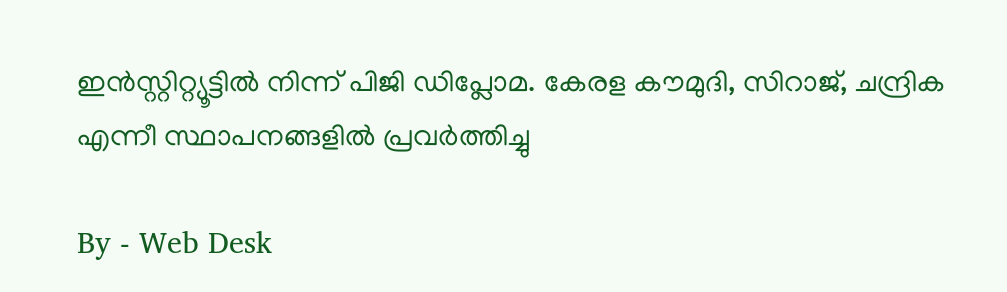ഇൻസ്റ്റിറ്റ്യൂട്ടിൽ നിന്ന് പിജി ഡിപ്ലോമ. കേരള കൗമുദി, സിറാജ്, ചന്ദ്രിക എന്നീ സ്ഥാപനങ്ങളിൽ പ്രവർത്തിച്ചു

By - Web Desk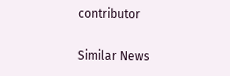contributor

Similar News